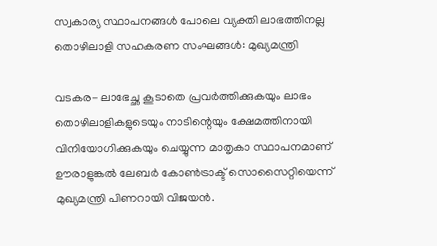സ്വകാര്യ സ്ഥാപനങ്ങള്‍ പോലെ വ്യക്തി ലാഭത്തിനല്ല തൊഴിലാളി സഹകരണ സംഘങ്ങള്‍: മുഖ്യമന്ത്രി

വടകര- ലാഭേച്ഛ കൂടാതെ പ്രവര്‍ത്തിക്കുകയും ലാഭം തൊഴിലാളികളുടെയും നാടിന്റെയും ക്ഷേമത്തിനായി വിനിയോഗിക്കുകയും ചെയ്യുന്ന മാതൃകാ സ്ഥാപനമാണ് ഊരാളുങ്കല്‍ ലേബര്‍ കോണ്‍ട്രാക്ട് സൊസൈറ്റിയെന്ന് മുഖ്യമന്ത്രി പിണറായി വിജയന്‍.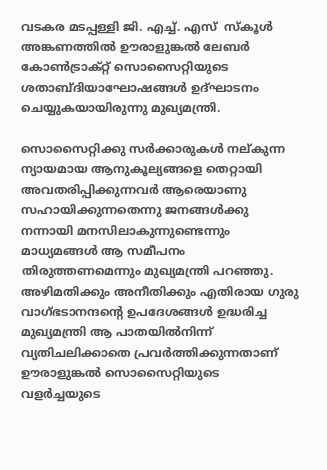വടകര മടപ്പള്ളി ജി. എച്ച്. എസ്  സ്‌കൂള്‍ അങ്കണത്തില്‍ ഊരാളുങ്കല്‍ ലേബര്‍ കോണ്‍ട്രാക്റ്റ് സൊസൈറ്റിയുടെ ശതാബ്ദിയാഘോഷങ്ങള്‍ ഉദ്ഘാടനം ചെയ്യുകയായിരുന്നു മുഖ്യമന്ത്രി.

സൊസൈറ്റിക്കു സര്‍ക്കാരുകള്‍ നല്കുന്ന ന്യായമായ ആനുകൂല്യങ്ങളെ തെറ്റായി അവതരിപ്പിക്കുന്നവര്‍ ആരെയാണു സഹായിക്കുന്നതെന്നു ജനങ്ങള്‍ക്കു നന്നായി മനസിലാകുന്നുണ്ടെന്നും മാധ്യമങ്ങള്‍ ആ സമീപനം തിരുത്തണമെന്നും മുഖ്യമന്ത്രി പറഞ്ഞു.
അഴിമതിക്കും അനീതിക്കും എതിരായ ഗുരു വാഗ്ഭടാനന്ദന്റെ ഉപദേശങ്ങള്‍ ഉദ്ധരിച്ച മുഖ്യമന്ത്രി ആ പാതയില്‍നിന്ന് വ്യതിചലിക്കാതെ പ്രവര്‍ത്തിക്കുന്നതാണ് ഊരാളുങ്കല്‍ സൊസൈറ്റിയുടെ വളര്‍ച്ചയുടെ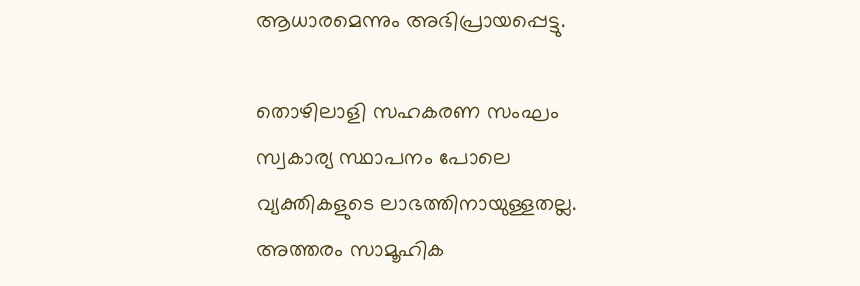ആധാരമെന്നും അഭിപ്രായപ്പെട്ടു.

തൊഴിലാളി സഹകരണ സംഘം സ്വകാര്യ സ്ഥാപനം പോലെ വ്യക്തികളുടെ ലാഭത്തിനായുള്ളതല്ല. അത്തരം സാമൂഹിക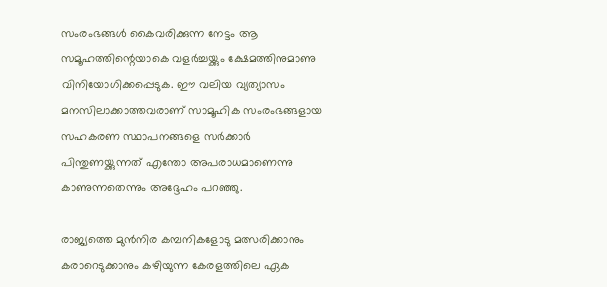സംരംഭങ്ങള്‍ കൈവരിക്കുന്ന നേട്ടം ആ സമൂഹത്തിന്റെയാകെ വളര്‍ച്ചയ്ക്കും ക്ഷേമത്തിനുമാണു വിനിയോഗിക്കപ്പെടുക. ഈ വലിയ വ്യത്യാസം മനസിലാക്കാത്തവരാണ് സാമൂഹിക സംരംഭങ്ങളായ സഹകരണ സ്ഥാപനങ്ങളെ സര്‍ക്കാര്‍ പിന്തുണയ്ക്കുന്നത് എന്തോ അപരാധമാണെന്നു കാണുന്നതെന്നും അദ്ദേഹം പറഞ്ഞു.

രാജ്യത്തെ മുന്‍നിര കമ്പനികളോടു മത്സരിക്കാനും കരാറെടുക്കാനും കഴിയുന്ന കേരളത്തിലെ ഏക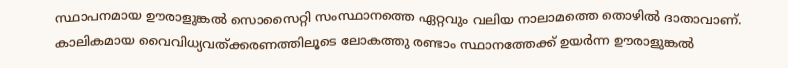സ്ഥാപനമായ ഊരാളുങ്കല്‍ സൊസൈറ്റി സംസ്ഥാനത്തെ ഏറ്റവും വലിയ നാലാമത്തെ തൊഴില്‍ ദാതാവാണ്. കാലികമായ വൈവിധ്യവത്ക്കരണത്തിലൂടെ ലോകത്തു രണ്ടാം സ്ഥാനത്തേക്ക് ഉയര്‍ന്ന ഊരാളുങ്കല്‍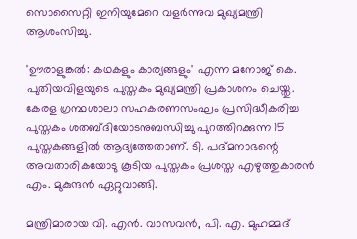സൊസൈറ്റി ഇനിയുമേറെ വളര്‍ന്നുവ മുഖ്യമന്ത്രി ആശംസിച്ചു.

'ഊരാളുങ്കല്‍: കഥകളും കാര്യങ്ങളും' എന്ന മനോജ് കെ. പുതിയവിളയുടെ പുസ്തകം മുഖ്യമന്ത്രി പ്രകാശനം ചെയ്തു. കേരള ഗ്രന്ഥശാലാ സഹകരണസംഘം പ്രസിദ്ധീകരിച്ച പുസ്തകം ശതബ്ദിയോടനുബന്ധിച്ചു പുറത്തിറക്കുന്ന 15 പുസ്തകങ്ങളില്‍ ആദ്യത്തേതാണ്. ടി. പദ്മനാഭന്റെ അവതാരികയോടു കൂടിയ പുസ്തകം പ്രശസ്ത എഴുത്തുകാരന്‍ എം. മുകുന്ദന്‍ ഏറ്റുവാങ്ങി.

മന്ത്രിമാരായ വി. എന്‍. വാസവന്‍, പി. എ. മുഹമ്മദ്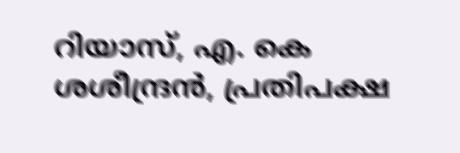റിയാസ്, എ. കെ ശശീന്ദ്രന്‍, പ്രതിപക്ഷ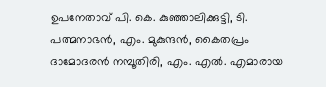ഉപനേതാവ് പി. കെ. കുഞ്ഞാലിക്കുട്ടി, ടി. പത്മനാഭന്‍, എം. മുകുന്ദന്‍, കൈതപ്രം ദാമോദരന്‍ നമ്പൂതിരി, എം. എല്‍. എമാരായ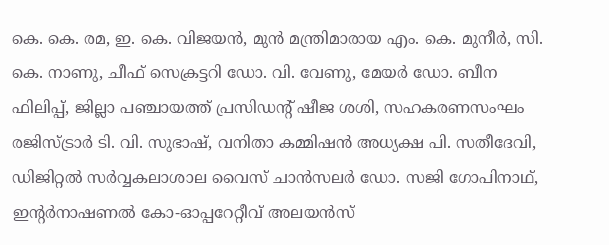കെ. കെ. രമ, ഇ. കെ. വിജയന്‍, മുന്‍ മന്ത്രിമാരായ എം. കെ. മുനീര്‍, സി. കെ. നാണു, ചീഫ് സെക്രട്ടറി ഡോ. വി. വേണു, മേയര്‍ ഡോ. ബീന ഫിലിപ്പ്, ജില്ലാ പഞ്ചായത്ത് പ്രസിഡന്റ് ഷീജ ശശി, സഹകരണസംഘം രജിസ്ട്രാര്‍ ടി. വി. സുഭാഷ്, വനിതാ കമ്മിഷന്‍ അധ്യക്ഷ പി. സതീദേവി, ഡിജിറ്റല്‍ സര്‍വ്വകലാശാല വൈസ് ചാന്‍സലര്‍ ഡോ. സജി ഗോപിനാഥ്, ഇന്റര്‍നാഷണല്‍ കോ-ഓപ്പറേറ്റീവ് അലയന്‍സ്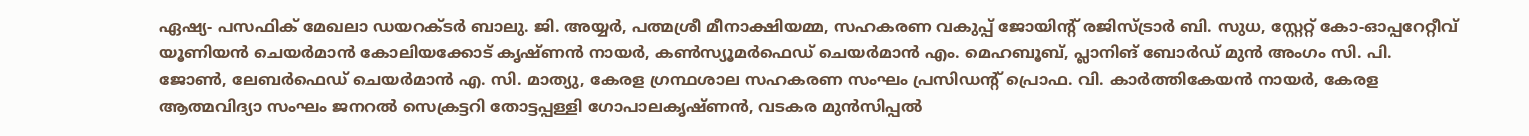ഏഷ്യ- പസഫിക് മേഖലാ ഡയറക്ടര്‍ ബാലു. ജി. അയ്യര്‍, പത്മശ്രീ മീനാക്ഷിയമ്മ, സഹകരണ വകുപ്പ് ജോയിന്റ് രജിസ്ട്രാര്‍ ബി. സുധ, സ്റ്റേറ്റ് കോ-ഓപ്പറേറ്റീവ് യൂണിയന്‍ ചെയര്‍മാന്‍ കോലിയക്കോട് കൃഷ്ണന്‍ നായര്‍, കണ്‍സ്യൂമര്‍ഫെഡ് ചെയര്‍മാന്‍ എം. മെഹബൂബ്, പ്ലാനിങ് ബോര്‍ഡ് മുന്‍ അംഗം സി. പി. ജോണ്‍, ലേബര്‍ഫെഡ് ചെയര്‍മാന്‍ എ. സി. മാത്യു, കേരള ഗ്രന്ഥശാല സഹകരണ സംഘം പ്രസിഡന്റ് പ്രൊഫ. വി. കാര്‍ത്തികേയന്‍ നായര്‍, കേരള ആത്മവിദ്യാ സംഘം ജനറല്‍ സെക്രട്ടറി തോട്ടപ്പള്ളി ഗോപാലകൃഷ്ണന്‍, വടകര മുന്‍സിപ്പല്‍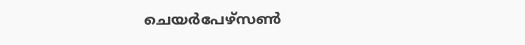ചെയര്‍പേഴ്‌സണ്‍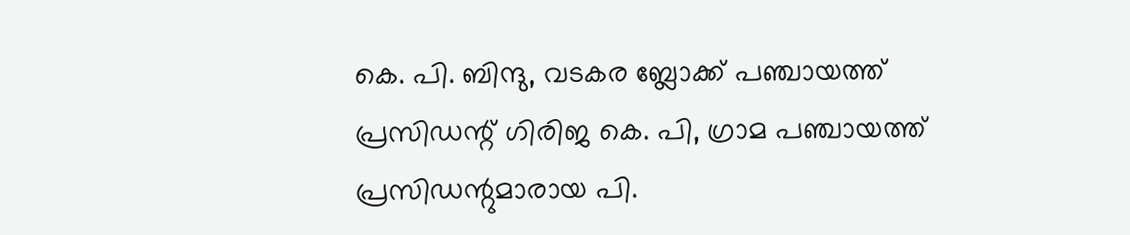കെ. പി. ബിന്ദു, വടകര ബ്ലോക്ക് പഞ്ചായത്ത് പ്രസിഡന്റ് ഗിരിജ കെ. പി, ഗ്രാമ പഞ്ചായത്ത് പ്രസിഡന്റുമാരായ പി.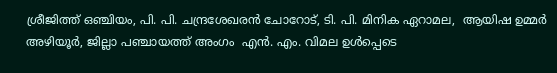ശ്രീജിത്ത് ഒഞ്ചിയം, പി. പി. ചന്ദ്രശേഖരന്‍ ചോറോട്, ടി. പി. മിനിക ഏറാമല,  ആയിഷ ഉമ്മര്‍ അഴിയൂര്‍, ജില്ലാ പഞ്ചായത്ത് അംഗം  എന്‍. എം. വിമല ഉള്‍പ്പെടെ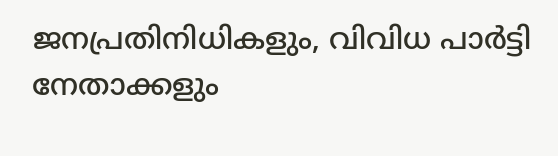ജനപ്രതിനിധികളും, വിവിധ പാര്‍ട്ടി നേതാക്കളും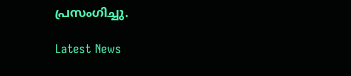പ്രസംഗിച്ചു.

Latest News